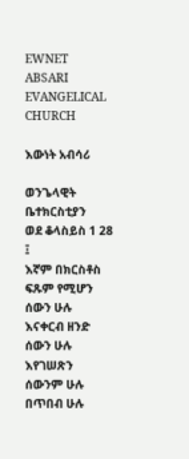EWNET ABSARI EVANGELICAL CHURCH

እውነት አብሳሪ

ወንጌላዊት ቤተክርስቲያን
ወደ ቆላስይስ 1 28 ፤
እኛም በክርስቶስ ፍጹም የሚሆን ሰውን ሁሉ እናቀርብ ዘንድ ሰውን ሁሉ እየገሠጽን ሰውንም ሁሉ በጥበብ ሁሉ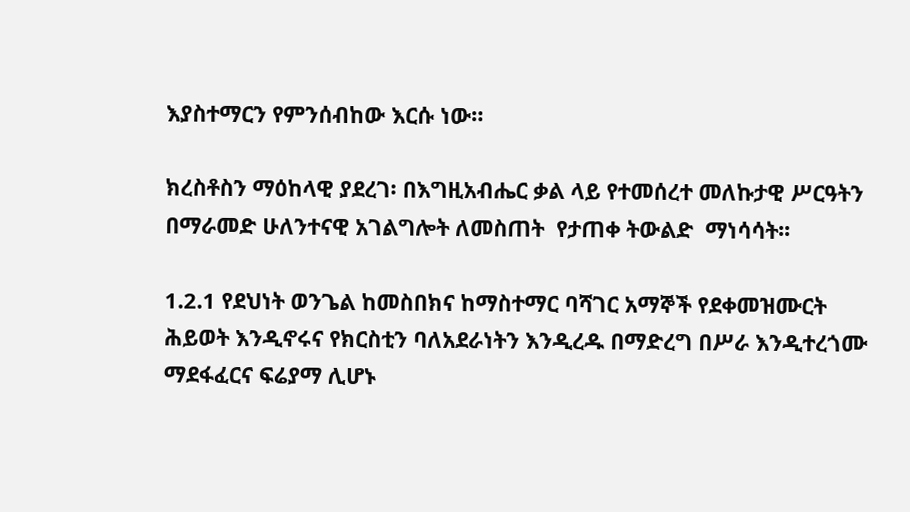እያስተማርን የምንሰብከው እርሱ ነው።

ክረስቶስን ማዕከላዊ ያደረገ፡ በእግዚአብሔር ቃል ላይ የተመሰረተ መለኩታዊ ሥርዓትን በማራመድ ሁለንተናዊ አገልግሎት ለመስጠት  የታጠቀ ትውልድ  ማነሳሳት፡፡

1.2.1 የደህነት ወንጌል ከመስበክና ከማስተማር ባሻገር አማኞች የደቀመዝሙርት ሕይወት እንዲኖሩና የክርስቲን ባለአደራነትን እንዲረዱ በማድረግ በሥራ እንዲተረጎሙ ማደፋፈርና ፍሬያማ ሊሆኑ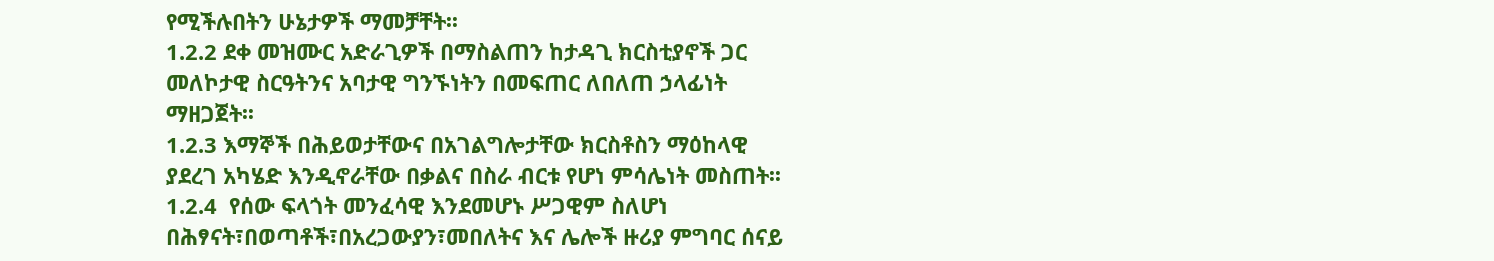የሚችሉበትን ሁኔታዎች ማመቻቸት፡፡
1.2.2 ደቀ መዝሙር አድራጊዎች በማስልጠን ከታዳጊ ክርስቲያኖች ጋር መለኮታዊ ስርዓትንና አባታዊ ግንኙነትን በመፍጠር ለበለጠ ኃላፊነት ማዘጋጀት፡፡
1.2.3 እማኞች በሕይወታቸውና በአገልግሎታቸው ክርስቶስን ማዕከላዊ ያደረገ አካሄድ እንዲኖራቸው በቃልና በስራ ብርቱ የሆነ ምሳሌነት መስጠት፡፡
1.2.4  የሰው ፍላጎት መንፈሳዊ እንደመሆኑ ሥጋዊም ስለሆነ በሕፃናት፣በወጣቶች፣በአረጋውያን፣መበለትና እና ሌሎች ዙሪያ ምግባር ሰናይ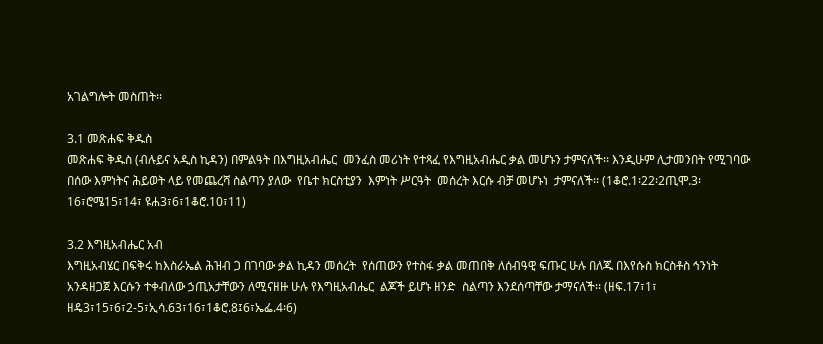አገልግሎት መስጠት፡፡

3.1 መጽሐፍ ቅዱስ
መጽሐፍ ቅዱስ (ብሉይና አዲስ ኪዳን) በምልዓት በእግዚአብሔር  መንፈስ መሪነት የተጻፈ የእግዚአብሔር ቃል መሆኑን ታምናለች፡፡ እንዲሁም ሊታመንበት የሚገባው በሰው እምነትና ሕይወት ላይ የመጨረሻ ስልጣን ያለው  የቤተ ክርስቲያን  እምነት ሥርዓት  መሰረት እርሱ ብቻ መሆኑነ  ታምናለች፡፡ (1ቆሮ.1፡22፡2ጢሞ.3፡16፣ሮሜ15፣14፣ ዩሐ3፣6፣1ቆሮ.10፣11)

3.2 እግዚአብሔር አብ
እግዚአብሄር በፍቅሩ ከእስራኤል ሕዝብ ጋ በገባው ቃል ኪዳን መሰረት  የሰጠውን የተስፋ ቃል መጠበቅ ለሰብዓዊ ፍጡር ሁሉ በለጁ በእየሱስ ክርስቶስ ኅንነት አንዳዘጋጀ እርሱን ተቀብለው ኃጢአታቸውን ለሚናዘዙ ሁሉ የእግዚአብሔር  ልጆች ይሆኑ ዘንድ  ስልጣን እንደሰጣቸው ታማናለች፡፡ (ዘፍ.17፣1፣ ዘዴ3፣15፣6፣2-5፣ኢሳ.63፣16፣1ቆሮ.8፤6፣ኤፌ.4፡6)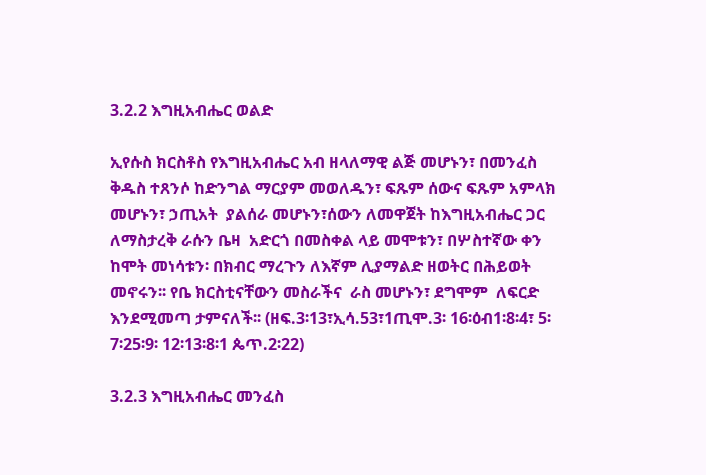3.2.2 እግዚአብሔር ወልድ

ኢየሱስ ክርስቶስ የእግዚአብሔር አብ ዘላለማዊ ልጅ መሆኑን፣ በመንፈስ ቅዱስ ተጸንሶ ከድንግል ማርያም መወለዱን፣ ፍጹም ሰውና ፍጹም አምላክ መሆኑን፣ ኃጢአት  ያልሰራ መሆኑን፣ሰውን ለመዋጀት ከእግዚአብሔር ጋር ለማስታረቅ ራሱን ቤዛ  አድርጎ በመስቀል ላይ መሞቱን፣ በሦስተኛው ቀን ከሞት መነሳቱን፡ በክብር ማረጉን ለእኛም ሊያማልድ ዘወትር በሕይወት መኖሩን፡፡ የቤ ክርስቲናቸውን መስራችና  ራስ መሆኑን፣ ደግሞም  ለፍርድ እንደሚመጣ ታምናለች፡፡ (ዘፍ.3፡13፣ኢሳ.53፣1ጢሞ.3፡ 16፡ዕብ1፡8፡4፣ 5፡7፡25፡9፡ 12፡13፡8፡1 ጴጥ.2፡22)

3.2.3 እግዚአብሔር መንፈስ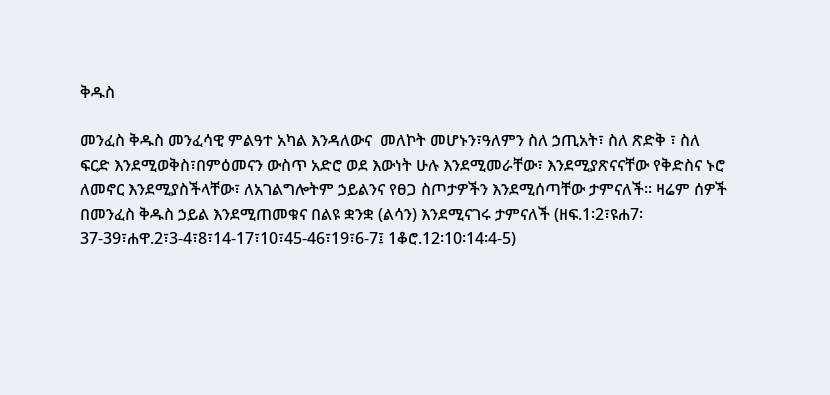ቅዱስ

መንፈስ ቅዱስ መንፈሳዊ ምልዓተ አካል እንዳለውና  መለኮት መሆኑን፣ዓለምን ስለ ኃጢአት፣ ስለ ጽድቅ ፣ ስለ ፍርድ እንደሚወቅስ፣በምዕመናን ውስጥ አድሮ ወደ እውነት ሁሉ እንደሚመራቸው፣ እንደሚያጽናናቸው የቅድስና ኑሮ ለመኖር እንደሚያስችላቸው፣ ለአገልግሎትም ኃይልንና የፀጋ ስጦታዎችን እንደሚሰጣቸው ታምናለች፡፡ ዛሬም ሰዎች በመንፈስ ቅዱስ ኃይል እንደሚጠመቁና በልዩ ቋንቋ (ልሳን) እንደሚናገሩ ታምናለች (ዘፍ.1፡2፣ዩሐ7፡37-39፣ሐዋ.2፣3-4፣8፣14-17፣10፣45-46፣19፣6-7፤ 1ቆሮ.12፡10፡14፡4-5)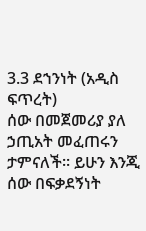3.3 ደኀንነት (አዲስ ፍጥረት)
ሰው በመጀመሪያ ያለ ኃጢአት መፈጠሩን ታምናለች፡፡ ይሁን እንጂ ሰው በፍቃደኝነት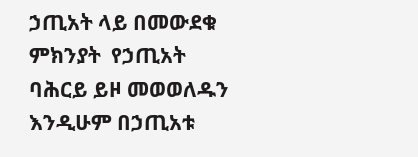ኃጢአት ላይ በመውደቁ ምክንያት  የኃጢአት  ባሕርይ ይዞ መወወለዱን እንዲሁም በኃጢአቱ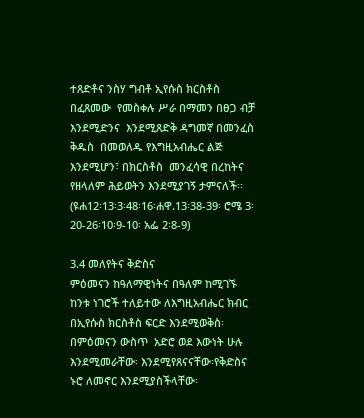ተጸድቶና ንስሃ ግብቶ ኢየሱስ ክርስቶስ በፈጸመው  የመስቀሉ ሥራ በማመን በፀጋ ብቻ እንደሚድንና  እንደሚጸድቅ ዳግመኛ በመንፈስ ቅዱስ  በመወለዱ የእግዚአብሔር ልጅ እንደሚሆን፣ በክርስቶስ  መንፈሳዊ በረከትና የዘላለም ሕይወትን እንደሚያገኝ ታምናለች፡፡ (ዩሐ12፡13፡3፡48፡16፡ሐዋ.13፡38-39፡ ሮሜ 3፡20-26፡10፡9-10፡ አፌ 2፡8-9)

3.4 መለየትና ቅድስና
ምዕመናን ከዓለማዊነትና በዓለም ከሚገኙ ከንቱ ነገሮች ተለይተው ለእግዚአብሔር ክብር በኢየሱስ ክርስቶስ ፍርድ እንደሚወቅስ፡ በምዕመናን ውስጥ  አድሮ ወደ እውነት ሁሉ እንደሚመራቸው፡ እንደሚየጸናናቸው፡የቅድስና ኑሮ ለመኖር እንደሚያስችላቸው፡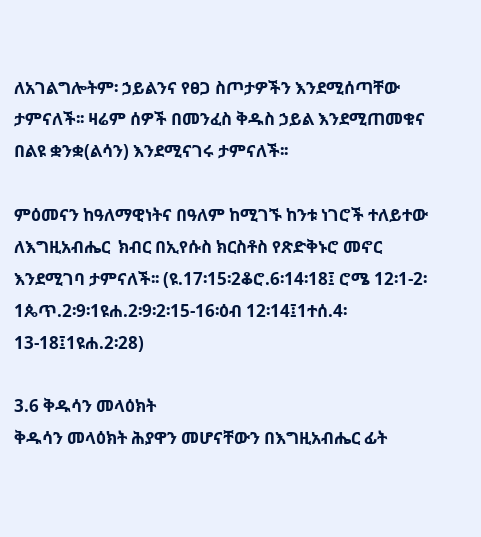ለአገልግሎትም፡ ኃይልንና የፀጋ ስጦታዎችን እንደሚሰጣቸው  ታምናለች፡፡ ዛሬም ሰዎች በመንፈስ ቅዱስ ኃይል እንደሚጠመቁና በልዩ ቋንቋ(ልሳን) እንደሚናገሩ ታምናለች፡፡

ምዕመናን ከዓለማዊነትና በዓለም ከሚገኙ ከንቱ ነገሮች ተለይተው ለእግዚአብሔር  ክብር በኢየሱስ ክርስቶስ የጽድቅኑሮ መኖር እንደሚገባ ታምናለች፡፡ (ዩ.17፡15፡2ቆሮ.6፡14፡18፤ ሮሜ 12፡1-2፡1ጴጥ.2፡9፡1ዩሐ.2፡9፡2፡15-16፡ዕብ 12፡14፤1ተሰ.4፡13-18፤1ዩሐ.2፡28)

3.6 ቅዱሳን መላዕክት
ቅዱሳን መላዕክት ሕያዋን መሆናቸውን በእግዚአብሔር ፊት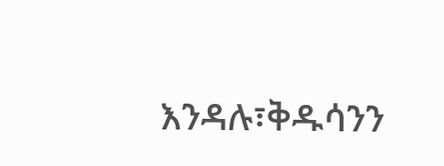እንዳሉ፣ቅዱሳንን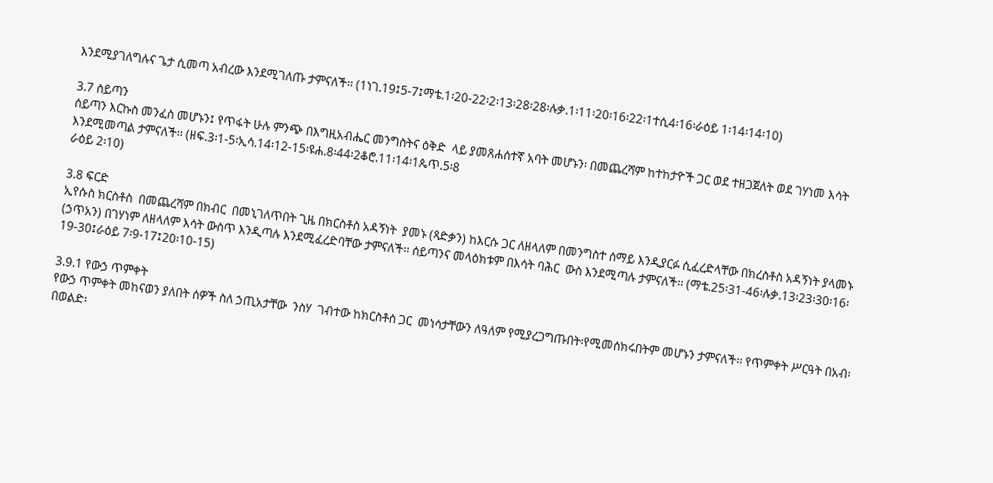እንደሚያገለግሉና ጌታ ሲመጣ አብረው እንደሚገለጡ ታምናለች፡፡ (1ነገ.19፤5-7፤ማቴ.1፡20-22፡2፡13፡28፡28፡ሉቃ.1፡11፡20፡16፡22፡1ተሲ4፡16፡ራዕይ 1፡14፡14፡10)

3.7 ሰይጣን
ሰይጣን እርኩስ መንፈስ መሆኑን፤ የጥፋት ሁሉ ምንጭ በእግዚአብሔር መንግስትና ዕቅድ  ላይ ያመጸሐሰተኛ አባት መሆኑን፡ በመጨረሻም ከተከታዮች ጋር ወደ ተዘጋጀለት ወደ ገሃነመ እሳት እንደሚመጣል ታምናለች፡፡ (ዘፍ.3፡1-5፡ኢሳ.14፡12-15፡ዩሐ.8፡44፡2ቆሮ.11፡14፡1ጴጥ.5፡8
ራዕይ 2፡10)

3.8 ፍርድ
ኢየሱስ ክርስቶስ  በመጨረሻም በክብር  በመኒገለጥበት ጊዜ በክርስቶስ አዳኝነት  ያመኑ (ጻድቃን) ከእርሱ ጋር ለዘላለም በመንግስተ ሰማይ እንዲያርፉ ሲፈረድላቸው በክረስቶስ አዳኝነት ያላመኑ (ኃጥአን) በገሃነም ለዘላለም እሳት ውስጥ እንዲጣሉ እንደሚፈረድባቸው ታምናለች፡፡ ሰይጣንና መላዕክቱም በእሳት ባሕር  ውስ እንደሚጣሉ ታምናለች፡፡ (ማቴ.25፡31-46፡ሉቃ.13፡23፡30፡16፡19-30፤ራዕይ 7፡9-17፤20፡10-15)

3.9.1 የውኃ ጥምቀት
የውኃ ጥምቀት መከናወን ያለበት ሰዎች ስለ ኃጢአታቸው  ንስሃ  ገብተው ከክርስቶሰ ጋር  መነሳታቸውን ለዓለም የሚያረጋግጡበት፡የሚመሰክሩበትም መሆኑን ታምናለች፡፡ የጥምቀት ሥርዓት በአብ፡በወልድ፡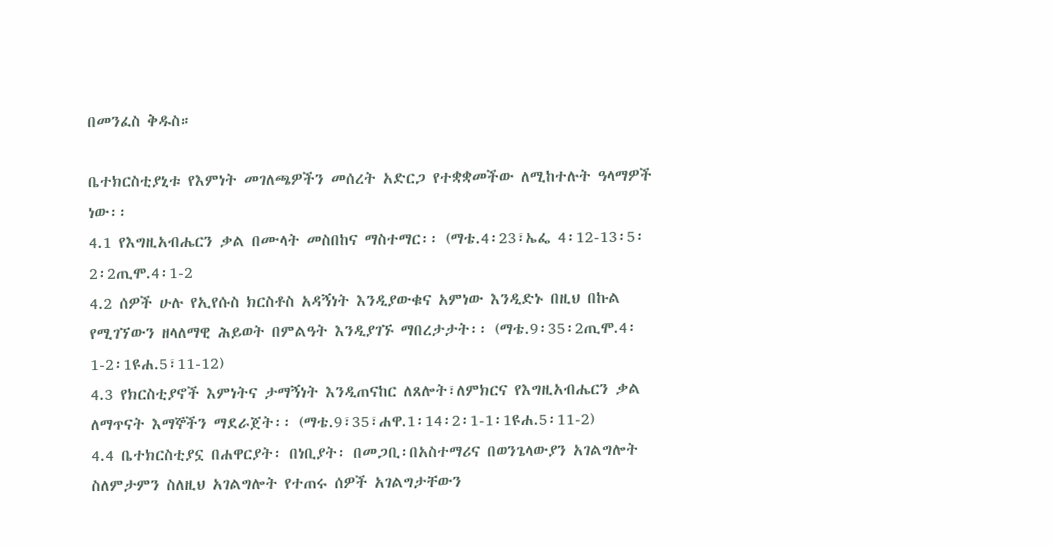በመንፈስ ቅዱስ።

ቤተክርስቲያኒቱ የእምነት መገለጫዎችን መሰረት አድርጋ የተቋቋመችው ለሚከተሉት ዓላማዎች ነው፡፡
4.1 የእግዚአብሔርን ቃል በሙላት መስበከና ማስተማር፡፡ (ማቴ.4፡23፣ኤፌ 4፡12-13፡5፡2፡2ጢሞ.4፡1-2
4.2 ሰዎች ሁሉ የኢየሱስ ክርስቶስ አዳኝነት እንዲያውቁና አምነው እንዲድኑ በዚህ በኩል የሚገኘውን ዘላለማዊ ሕይወት በምልዓት እንዲያገኙ ማበረታታት፡፡ (ማቴ.9፡35፡2ጢሞ.4፡1-2፡1ዩሐ.5፣11-12)
4.3 የክርስቲያኖች እምነትና ታማኝነት እንዲጠናከር ለጸሎት፣ለምክርና የእግዚአብሔርን ቃል ለማጥናት እማኞችን ማደራጀት፡፡ (ማቴ.9፣35፣ሐዋ.1፡14፡2፡1-1፡1ዩሐ.5፡11-2)
4.4 ቤተክርስቲያኗ በሐዋርያት፡ በነቢያት፡ በመጋቢ፡በአስተማሪና በወንጌላውያን አገልግሎት ስለምታምን ስለዚህ አገልግሎት የተጠሩ ሰዎች አገልግታቸውን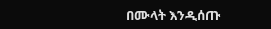በሙላት እንዲሰጡ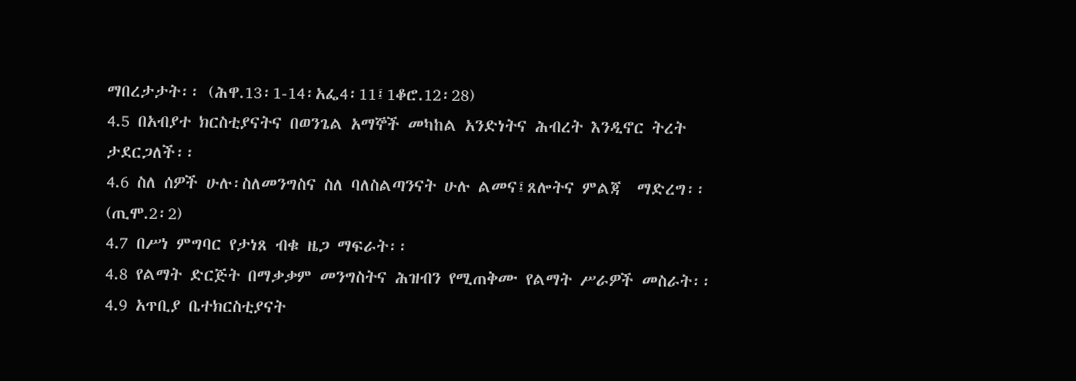ማበረታታት፡፡ (ሕዋ.13፡1-14፡አፌ4፡11፤1ቆሮ.12፡28)
4.5 በአብያተ ክርስቲያናትና በወንጌል አማኞች መካከል አንድነትና ሕብረት እንዲኖር ትረት ታደርጋለች፡፡
4.6 ስለ ሰዎች ሁሉ፡ስለመንግስና ስለ ባለስልጣንናት ሁሉ ልመና፤ጸሎትና ምልጃ  ማድረግ፡፡ (ጢሞ.2፡2)
4.7 በሥነ ምግባር የታነጸ ብቁ ዜጋ ማፍራት፡፡
4.8 የልማት ድርጅት በማቃቃም መንግስትና ሕዝብን የሚጠቅሙ የልማት ሥራዎች መስራት፡፡
4.9 አጥቢያ ቤተክርስቲያናት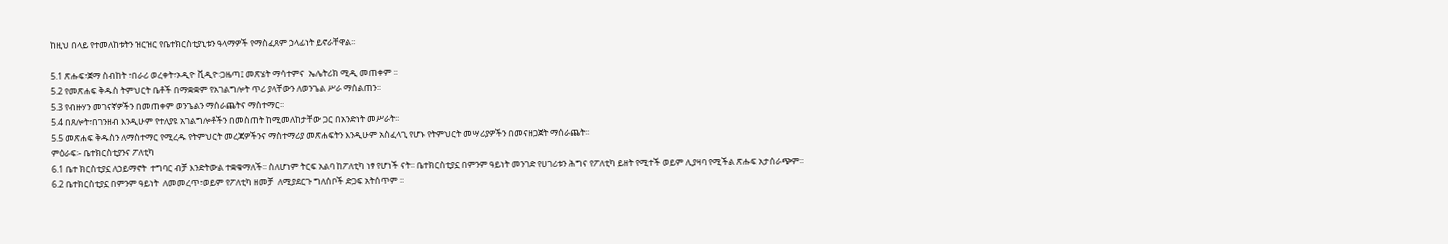ከዚህ በላይ የተመለከቱትን ዝርዝር የቤተክርስቲያኒቱን ዓላማዎች የማስፈጸም ኃላፊነት ይኖራቸዋል፡፡

5.1 ጽሑፍ፣ጀማ ስብከት ፣በራሪ ወረቀት፣ኦዲዮ ቪዲዮ፡ጋዜጣ፤ መጽሄት ማሳተምና  ኤሌትሪክ ሚዲ መጠቀም ፡፡
5.2 የመጽሐፍ ቅዱስ ትምህርት ቤቶች በማቋቋም የአገልግሎት ጥሪ ያላቸውን ለወንጌል ሥራ ማሰልጠን፡፡
5.3 የብዙሃን መገናኛዎችን በመጠቀም ወንጌልን ማሰራጨትና ማስተማር፡፡
5.4 በጸሎት፣በገንዘብ እንዲሁም የተለያዩ አገልግሎቶችን በመስጠት ከሚመለከታቸው ጋር በአንድነት መሥራት፡፡
5.5 መጽሐፍ ቅዱስን ለማስተማር የሚረዱ የትምህርት መረጃዎችንና ማስተማሪያ መጽሐፍትን እንዲሁም አስፈላጊ የሆኑ የትምህርት መሣሪያዎችን በመናዘጋጀት ማሰራጨት፡፡
ምዕራፍ፡- ቤተክርስቲያንና ፖለቲካ
6.1 ቤተ ክርስቲያኗ ለኃይማኖት  ተግባር ብቻ እንድትውል ተቋቁማለች፡፡ ስለሆነም ትርፍ አልባ ከፖለቲካ ነፃ የሆነች ናት፡፡ ቤተክርስቲያኗ በምንም ዓይነት መንገድ የሀገሪቱን ሕግና የፖለቲካ ይዘት የሚተች ወይም ሊያዛባ የሚችል ጽሑፍ አታሰራጭም፡፡
6.2 ቤተክርስቲያኗ በምንም ዓይነት  ለመመረጥ፣ወይም የፖለቲካ ዘመቻ  ለሚያደርጉ ግለሰቦች ድጋፍ አትሰጥም ፡፡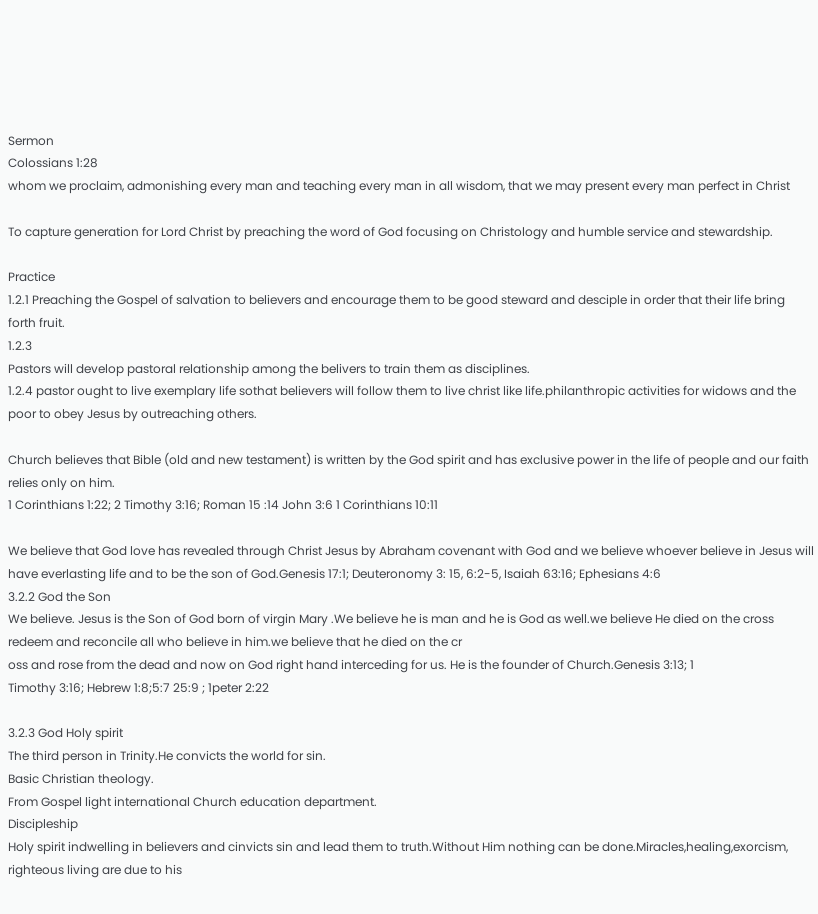Sermon
Colossians 1:28
whom we proclaim, admonishing every man and teaching every man in all wisdom, that we may present every man perfect in Christ

To capture generation for Lord Christ by preaching the word of God focusing on Christology and humble service and stewardship.

Practice
1.2.1 Preaching the Gospel of salvation to believers and encourage them to be good steward and desciple in order that their life bring forth fruit.
1.2.3
Pastors will develop pastoral relationship among the belivers to train them as disciplines.
1.2.4 pastor ought to live exemplary life sothat believers will follow them to live christ like life.philanthropic activities for widows and the poor to obey Jesus by outreaching others.

Church believes that Bible (old and new testament) is written by the God spirit and has exclusive power in the life of people and our faith relies only on him.
1 Corinthians 1:22; 2 Timothy 3:16; Roman 15 :14 John 3:6 1 Corinthians 10:11

We believe that God love has revealed through Christ Jesus by Abraham covenant with God and we believe whoever believe in Jesus will have everlasting life and to be the son of God.Genesis 17:1; Deuteronomy 3: 15, 6:2-5, Isaiah 63:16; Ephesians 4:6
3.2.2 God the Son
We believe. Jesus is the Son of God born of virgin Mary .We believe he is man and he is God as well.we believe He died on the cross redeem and reconcile all who believe in him.we believe that he died on the cr
oss and rose from the dead and now on God right hand interceding for us. He is the founder of Church.Genesis 3:13; 1
Timothy 3:16; Hebrew 1:8;5:7 25:9 ; 1peter 2:22

3.2.3 God Holy spirit
The third person in Trinity.He convicts the world for sin.
Basic Christian theology.
From Gospel light international Church education department.
Discipleship
Holy spirit indwelling in believers and cinvicts sin and lead them to truth.Without Him nothing can be done.Miracles,healing,exorcism, righteous living are due to his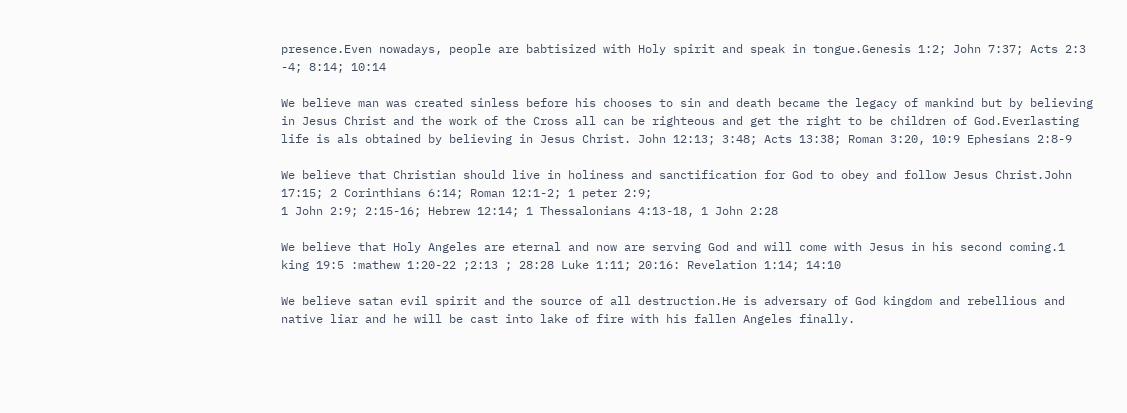presence.Even nowadays, people are babtisized with Holy spirit and speak in tongue.Genesis 1:2; John 7:37; Acts 2:3
-4; 8:14; 10:14

We believe man was created sinless before his chooses to sin and death became the legacy of mankind but by believing in Jesus Christ and the work of the Cross all can be righteous and get the right to be children of God.Everlasting life is als obtained by believing in Jesus Christ. John 12:13; 3:48; Acts 13:38; Roman 3:20, 10:9 Ephesians 2:8-9

We believe that Christian should live in holiness and sanctification for God to obey and follow Jesus Christ.John 17:15; 2 Corinthians 6:14; Roman 12:1-2; 1 peter 2:9;
1 John 2:9; 2:15-16; Hebrew 12:14; 1 Thessalonians 4:13-18, 1 John 2:28

We believe that Holy Angeles are eternal and now are serving God and will come with Jesus in his second coming.1 king 19:5 :mathew 1:20-22 ;2:13 ; 28:28 Luke 1:11; 20:16: Revelation 1:14; 14:10

We believe satan evil spirit and the source of all destruction.He is adversary of God kingdom and rebellious and native liar and he will be cast into lake of fire with his fallen Angeles finally.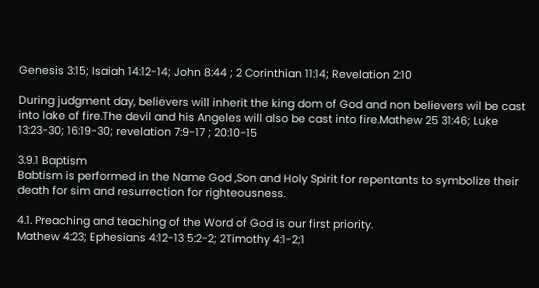Genesis 3:15; Isaiah 14:12-14; John 8:44 ; 2 Corinthian 11:14; Revelation 2:10

During judgment day, believers will inherit the king dom of God and non believers wil be cast into lake of fire.The devil and his Angeles will also be cast into fire.Mathew 25 31:46; Luke 13:23-30; 16:19-30; revelation 7:9-17 ; 20:10-15

3.9.1 Baptism
Babtism is performed in the Name God ,Son and Holy Spirit for repentants to symbolize their death for sim and resurrection for righteousness.

4.1. Preaching and teaching of the Word of God is our first priority.
Mathew 4:23; Ephesians 4:12-13 5:2-2; 2Timothy 4:1-2;1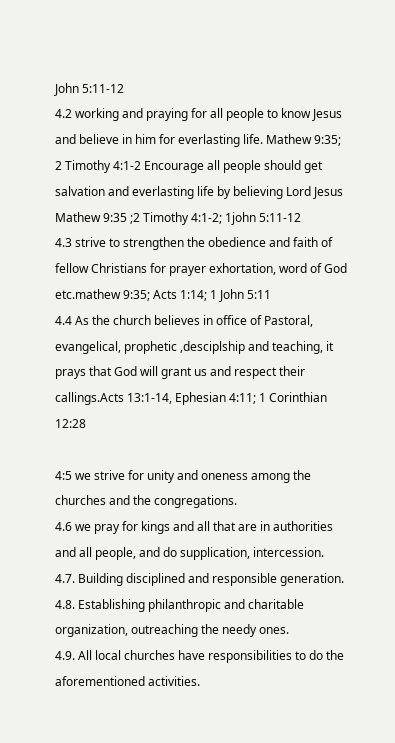John 5:11-12
4.2 working and praying for all people to know Jesus and believe in him for everlasting life. Mathew 9:35; 2 Timothy 4:1-2 Encourage all people should get salvation and everlasting life by believing Lord Jesus Mathew 9:35 ;2 Timothy 4:1-2; 1john 5:11-12
4.3 strive to strengthen the obedience and faith of fellow Christians for prayer exhortation, word of God etc.mathew 9:35; Acts 1:14; 1 John 5:11
4.4 As the church believes in office of Pastoral, evangelical, prophetic ,desciplship and teaching, it prays that God will grant us and respect their callings.Acts 13:1-14, Ephesian 4:11; 1 Corinthian 12:28

4:5 we strive for unity and oneness among the churches and the congregations.
4.6 we pray for kings and all that are in authorities and all people, and do supplication, intercession.
4.7. Building disciplined and responsible generation.
4.8. Establishing philanthropic and charitable organization, outreaching the needy ones.
4.9. All local churches have responsibilities to do the aforementioned activities.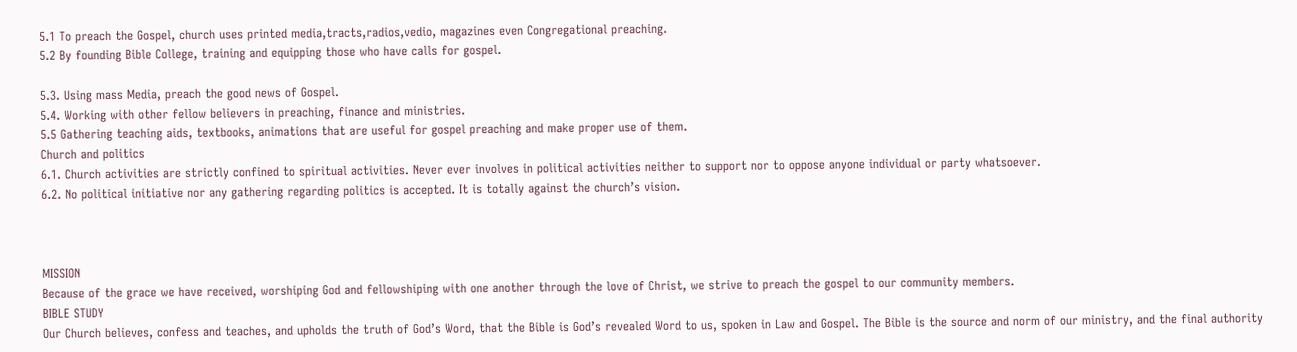5.1 To preach the Gospel, church uses printed media,tracts,radios,vedio, magazines even Congregational preaching.
5.2 By founding Bible College, training and equipping those who have calls for gospel.

5.3. Using mass Media, preach the good news of Gospel.
5.4. Working with other fellow believers in preaching, finance and ministries.
5.5 Gathering teaching aids, textbooks, animations that are useful for gospel preaching and make proper use of them.
Church and politics
6.1. Church activities are strictly confined to spiritual activities. Never ever involves in political activities neither to support nor to oppose anyone individual or party whatsoever.
6.2. No political initiative nor any gathering regarding politics is accepted. It is totally against the church’s vision.



MISSION
Because of the grace we have received, worshiping God and fellowshiping with one another through the love of Christ, we strive to preach the gospel to our community members.
BIBLE STUDY
Our Church believes, confess and teaches, and upholds the truth of God’s Word, that the Bible is God’s revealed Word to us, spoken in Law and Gospel. The Bible is the source and norm of our ministry, and the final authority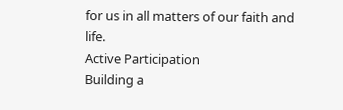for us in all matters of our faith and life.
Active Participation
Building a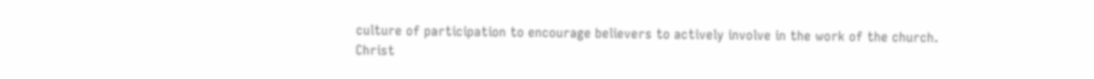culture of participation to encourage believers to actively involve in the work of the church.
Christ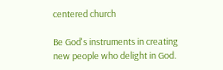centered church

Be God's instruments in creating new people who delight in God.